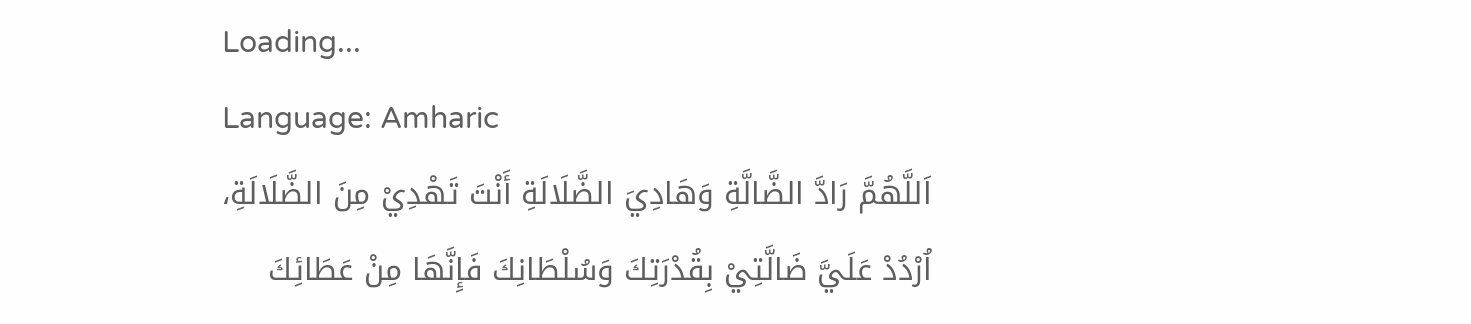Loading...
Language: Amharic
اَللَّهُمَّ رَادَّ الضَّالَّةِ وَهَادِيَ الضَّلَالَةِ أَنْتَ تَهْدِيْ مِنَ الضَّلَالَةِ، اُرْدُدْ عَلَيَّ ضَالَّتِيْ بِقُدْرَتِكَ وَسُلْطَانِكَ فَإِنَّهَا مِنْ عَطَائِكَ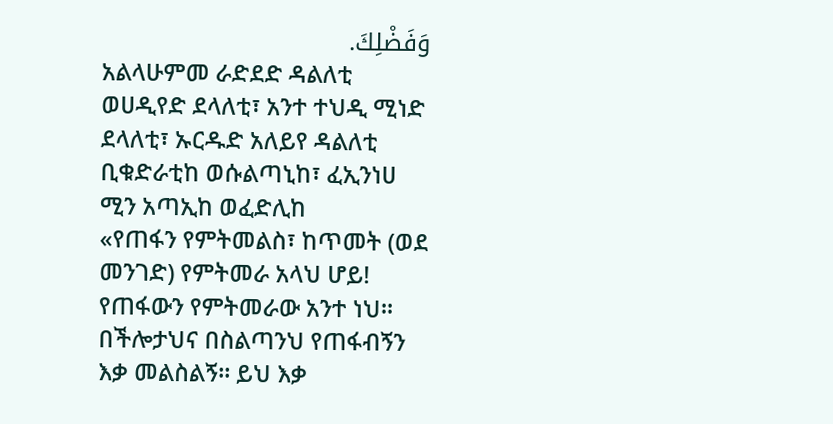وَفَضْلِكَ.
አልላሁምመ ራድደድ ዳልለቲ ወሀዲየድ ደላለቲ፣ አንተ ተህዲ ሚነድ ደላለቲ፣ ኡርዱድ አለይየ ዳልለቲ ቢቁድራቲከ ወሱልጣኒከ፣ ፈኢንነሀ ሚን አጣኢከ ወፈድሊከ
«የጠፋን የምትመልስ፣ ከጥመት (ወደ መንገድ) የምትመራ አላህ ሆይ! የጠፋውን የምትመራው አንተ ነህ። በችሎታህና በስልጣንህ የጠፋብኝን እቃ መልስልኝ። ይህ እቃ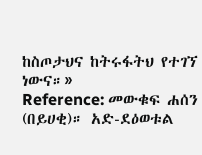ከስጦታህና ከትሩፋትህ የተገኘ ነውና።»
Reference: መውቁፍ ሐሰን (በይሀቂ)። አድ-ደዕወቱል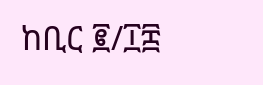ከቢር ፪/፲፰